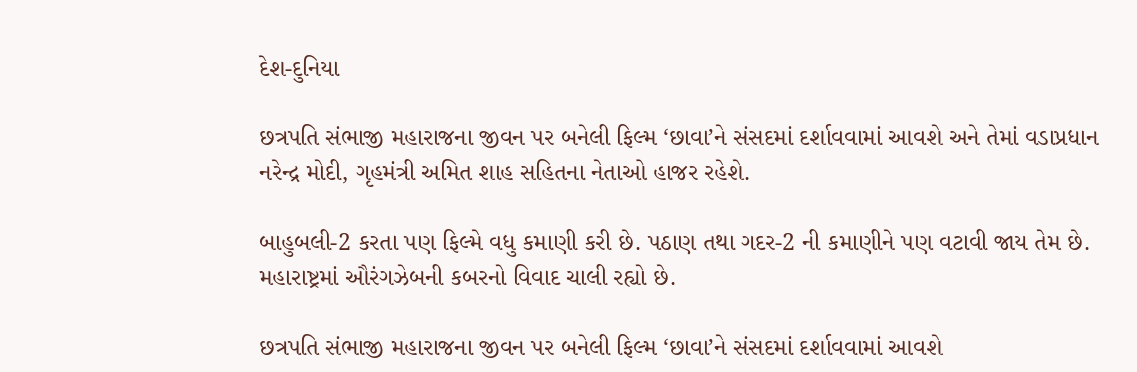દેશ-દુનિયા

છત્રપતિ સંભાજી મહારાજના જીવન પર બનેલી ફિલ્મ ‘છાવા’ને સંસદમાં દર્શાવવામાં આવશે અને તેમાં વડાપ્રધાન નરેન્દ્ર મોદી, ગૃહમંત્રી અમિત શાહ સહિતના નેતાઓ હાજર રહેશે.

બાહુબલી-2 કરતા પણ ફિલ્મે વધુ કમાણી કરી છે. પઠાણ તથા ગદર-2 ની કમાણીને પણ વટાવી જાય તેમ છે. મહારાષ્ટ્રમાં ઔરંગઝેબની કબરનો વિવાદ ચાલી રહ્યો છે.

છત્રપતિ સંભાજી મહારાજના જીવન પર બનેલી ફિલ્મ ‘છાવા’ને સંસદમાં દર્શાવવામાં આવશે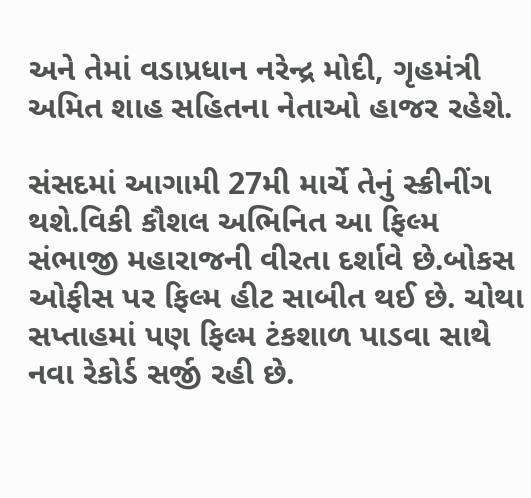અને તેમાં વડાપ્રધાન નરેન્દ્ર મોદી, ગૃહમંત્રી અમિત શાહ સહિતના નેતાઓ હાજર રહેશે.

સંસદમાં આગામી 27મી માર્ચે તેનું સ્ક્રીનીંગ થશે.વિકી કૌશલ અભિનિત આ ફિલ્મ સંભાજી મહારાજની વીરતા દર્શાવે છે.બોકસ ઓફીસ પર ફિલ્મ હીટ સાબીત થઈ છે. ચોથા સપ્તાહમાં પણ ફિલ્મ ટંકશાળ પાડવા સાથે નવા રેકોર્ડ સર્જી રહી છે.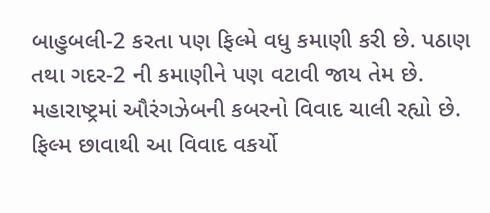બાહુબલી-2 કરતા પણ ફિલ્મે વધુ કમાણી કરી છે. પઠાણ તથા ગદર-2 ની કમાણીને પણ વટાવી જાય તેમ છે. મહારાષ્ટ્રમાં ઔરંગઝેબની કબરનો વિવાદ ચાલી રહ્યો છે. ફિલ્મ છાવાથી આ વિવાદ વકર્યો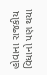હોવાના રાજકીય વિધાનો પણ થયા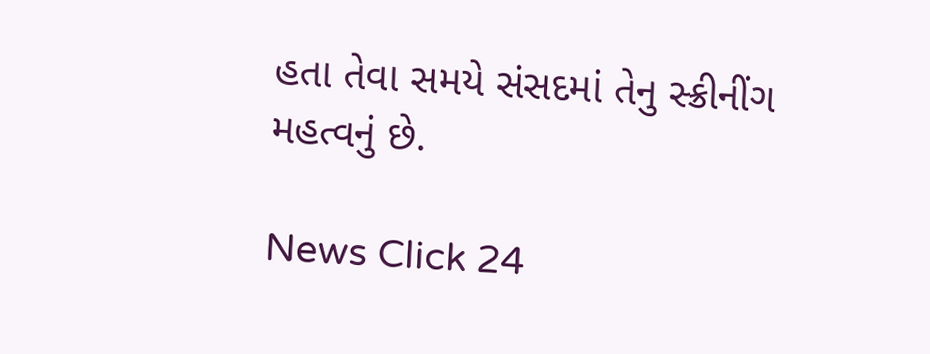હતા તેવા સમયે સંસદમાં તેનુ સ્ક્રીનીંગ મહત્વનું છે.

News Click 24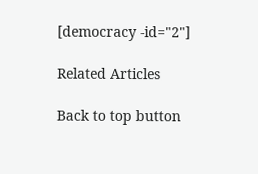[democracy -id="2"]

Related Articles

Back to top button